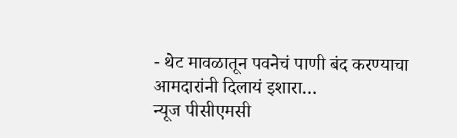- थेट मावळातून पवनेचं पाणी बंद करण्याचा आमदारांनी दिलायं इशारा…
न्यूज पीसीएमसी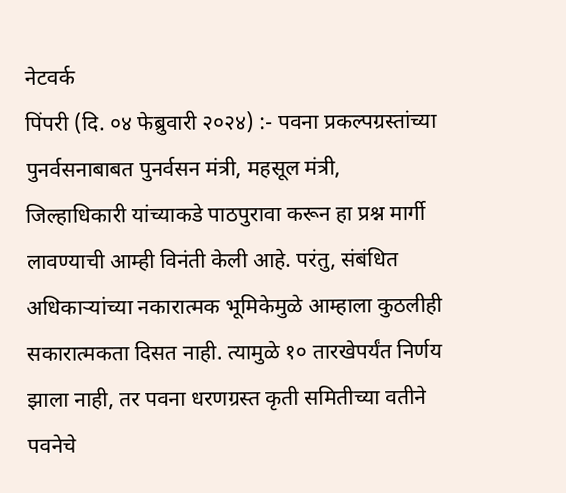नेटवर्क
पिंपरी (दि. ०४ फेब्रुवारी २०२४) :- पवना प्रकल्पग्रस्तांच्या पुनर्वसनाबाबत पुनर्वसन मंत्री, महसूल मंत्री, जिल्हाधिकारी यांच्याकडे पाठपुरावा करून हा प्रश्न मार्गी लावण्याची आम्ही विनंती केली आहे. परंतु, संबंधित अधिकाऱ्यांच्या नकारात्मक भूमिकेमुळे आम्हाला कुठलीही सकारात्मकता दिसत नाही. त्यामुळे १० तारखेपर्यंत निर्णय झाला नाही, तर पवना धरणग्रस्त कृती समितीच्या वतीने पवनेचे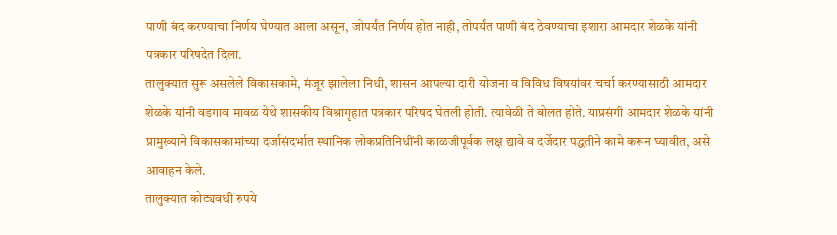पाणी बंद करण्याचा निर्णय घेण्यात आला असून, जोपर्यंत निर्णय होत नाही, तोपर्यंत पाणी बंद ठेवण्याचा इशारा आमदार शेळके यांनी पत्रकार परिषदेत दिला.
तालुक्यात सुरू असलेले विकासकामे, मंजूर झालेला निधी, शासन आपल्या दारी योजना व विविध विषयांवर चर्चा करण्यासाठी आमदार शेळके यांनी वडगाव मावळ येथे शासकीय विश्रागृहात पत्रकार परिषद घेतली होती. त्यावेळी ते बोलत होते. याप्रसंगी आमदार शेळके यांनी प्रामुख्याने विकासकामांच्या दर्जासंदर्भात स्थानिक लोकप्रतिनिधींनी काळजीपूर्वक लक्ष द्यावे व दर्जेदार पद्धतीने कामे करून घ्यावीत, असे आवाहन केले.
तालुक्यात कोट्यवधी रुपये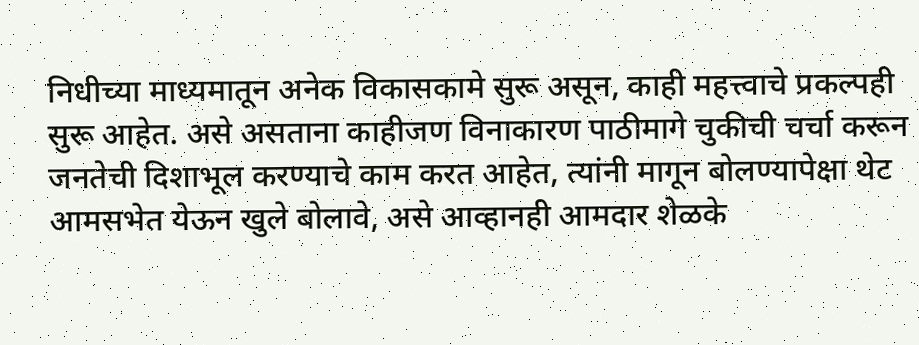निधीच्या माध्यमातून अनेक विकासकामे सुरू असून, काही महत्त्वाचे प्रकल्पही सुरू आहेत. असे असताना काहीजण विनाकारण पाठीमागे चुकीची चर्चा करून जनतेची दिशाभूल करण्याचे काम करत आहेत, त्यांनी मागून बोलण्यापेक्षा थेट आमसभेत येऊन खुले बोलावे, असे आव्हानही आमदार शेळके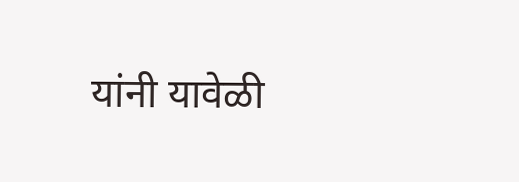यांनी यावेळी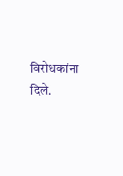विरोधकांना दिले.